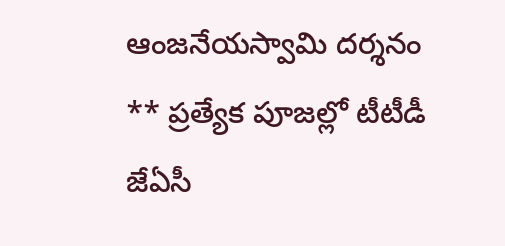ఆంజనేయస్వామి దర్శనం
** ప్రత్యేక పూజల్లో టీటీడీ జేఏసీ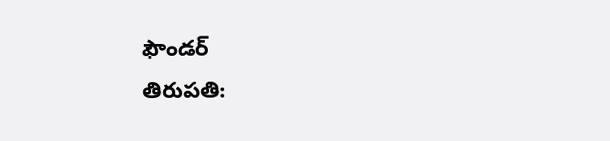ఫౌండర్
తిరుపతి: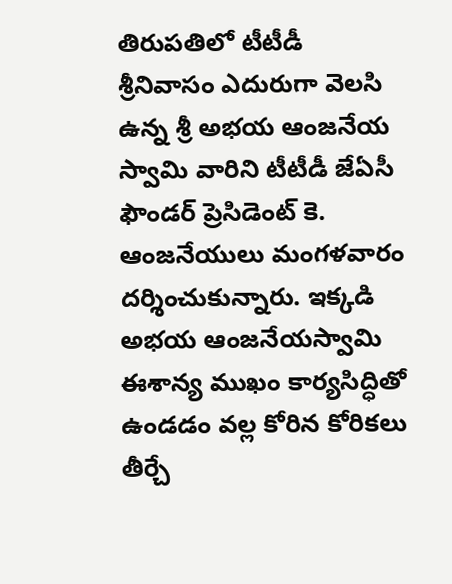తిరుపతిలో టీటీడీ శ్రీనివాసం ఎదురుగా వెలసి ఉన్న శ్రీ అభయ ఆంజనేయ స్వామి వారిని టీటీడీ జేఏసీ ఫౌండర్ ప్రెసిడెంట్ కె. ఆంజనేయులు మంగళవారం దర్శించుకున్నారు. ఇక్కడి
అభయ ఆంజనేయస్వామి
ఈశాన్య ముఖం కార్యసిద్ధితో ఉండడం వల్ల కోరిన కోరికలు తీర్చే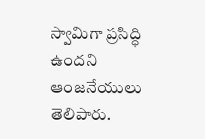స్వామిగా ప్రసిద్ధి ఉందని ఆంజనేయులు తెలిపారు.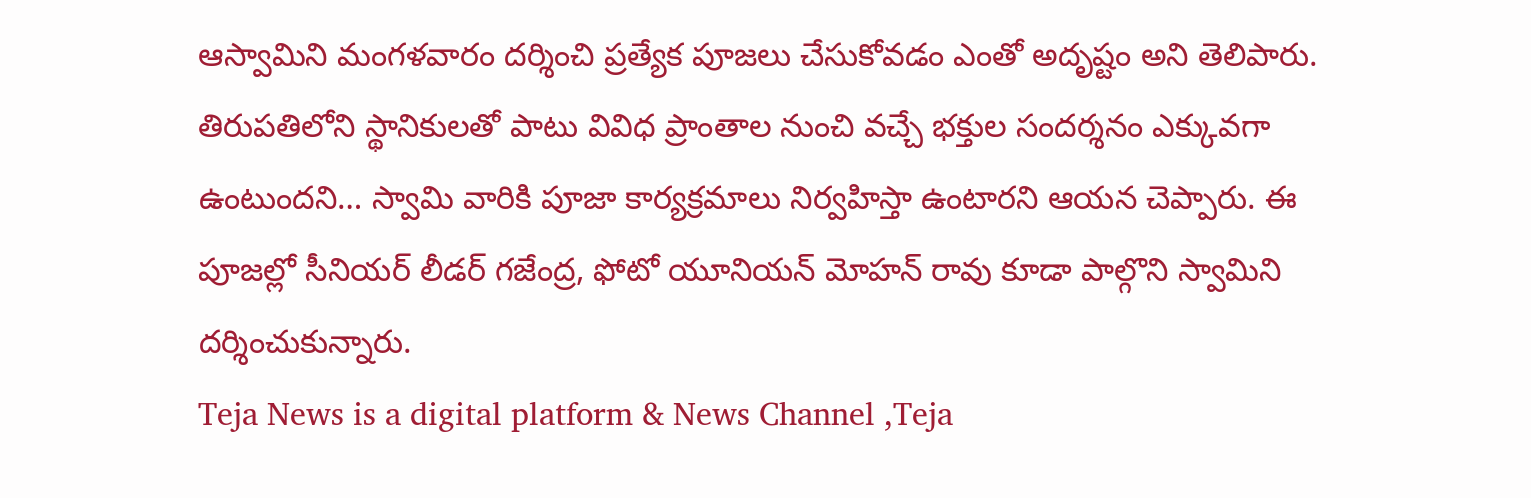ఆస్వామిని మంగళవారం దర్శించి ప్రత్యేక పూజలు చేసుకోవడం ఎంతో అదృష్టం అని తెలిపారు. తిరుపతిలోని స్థానికులతో పాటు వివిధ ప్రాంతాల నుంచి వచ్చే భక్తుల సందర్శనం ఎక్కువగా ఉంటుందని… స్వామి వారికి పూజా కార్యక్రమాలు నిర్వహిస్తా ఉంటారని ఆయన చెప్పారు. ఈ పూజల్లో సీనియర్ లీడర్ గజేంద్ర, ఫోటో యూనియన్ మోహన్ రావు కూడా పాల్గొని స్వామిని దర్శించుకున్నారు.
Teja News is a digital platform & News Channel ,Teja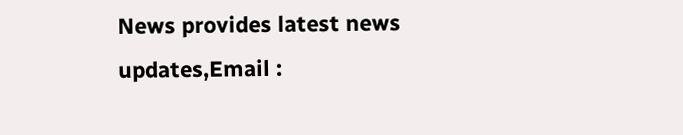News provides latest news updates,Email :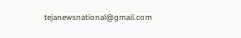tejanewsnational@gmail.com